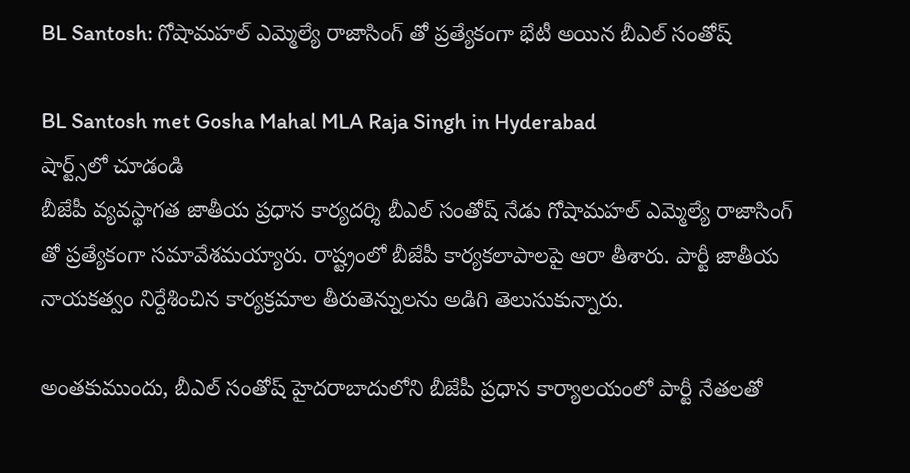BL Santosh: గోషామహల్ ఎమ్మెల్యే రాజాసింగ్ తో ప్రత్యేకంగా భేటీ అయిన బీఎల్ సంతోష్

BL Santosh met Gosha Mahal MLA Raja Singh in Hyderabad
షార్ట్స్‌లో చూడండి
బీజేపీ వ్యవస్థాగత జాతీయ ప్రధాన కార్యదర్శి బీఎల్ సంతోష్ నేడు గోషామహల్ ఎమ్మెల్యే రాజాసింగ్ తో ప్రత్యేకంగా సమావేశమయ్యారు. రాష్ట్రంలో బీజేపీ కార్యకలాపాలపై ఆరా తీశారు. పార్టీ జాతీయ నాయకత్వం నిర్దేశించిన కార్యక్రమాల తీరుతెన్నులను అడిగి తెలుసుకున్నారు.

అంతకుముందు, బీఎల్ సంతోష్ హైదరాబాదులోని బీజేపీ ప్రధాన కార్యాలయంలో పార్టీ నేతలతో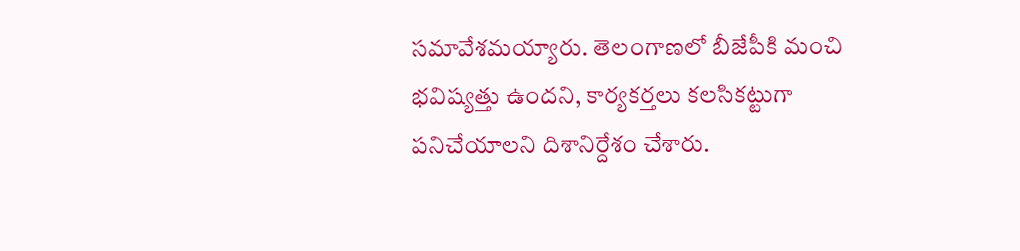సమావేశమయ్యారు. తెలంగాణలో బీజేపీకి మంచి భవిష్యత్తు ఉందని, కార్యకర్తలు కలసికట్టుగా పనిచేయాలని దిశానిర్దేశం చేశారు.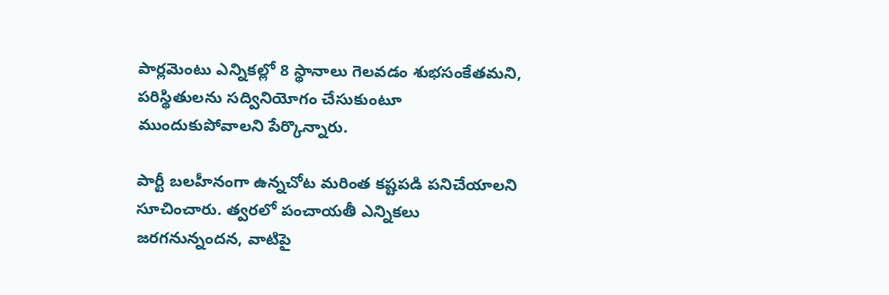పార్లమెంటు ఎన్నికల్లో 8 స్థానాలు గెలవడం శుభసంకేతమని, పరిస్థితులను సద్వినియోగం చేసుకుంటూ ముందుకుపోవాలని పేర్కొన్నారు.

పార్టీ బలహీనంగా ఉన్నచోట మరింత కష్టపడి పనిచేయాలని సూచించారు. త్వరలో పంచాయతీ ఎన్నికలు జరగనున్నందన, వాటిపై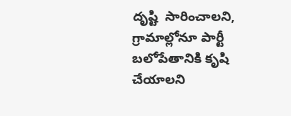దృష్టి  సారించాలని, గ్రామాల్లోనూ పార్టీ బలోపేతానికి కృషి చేయాలని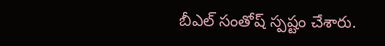బీఎల్ సంతోష్ స్పష్టం చేశారు.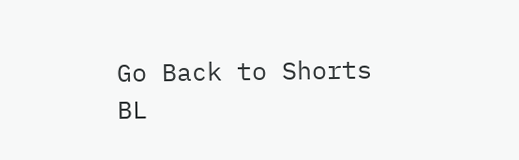Go Back to Shorts
BL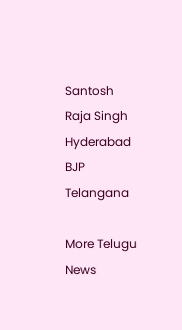Santosh
Raja Singh
Hyderabad
BJP
Telangana

More Telugu News